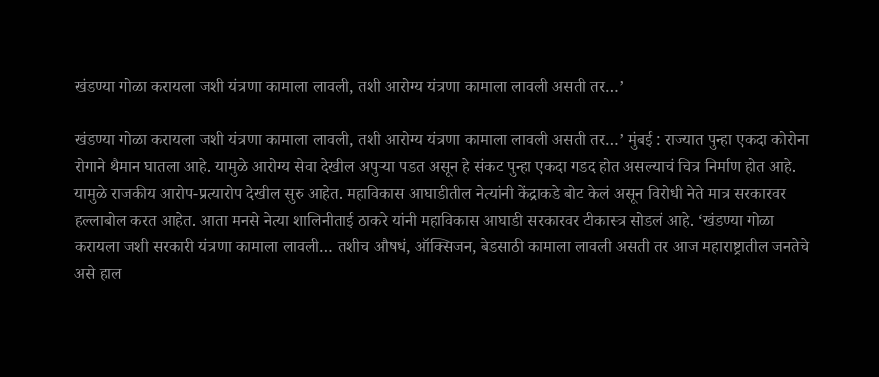खंडण्या गोळा करायला जशी यंत्रणा कामाला लावली, तशी आरोग्य यंत्रणा कामाला लावली असती तर…’

खंडण्या गोळा करायला जशी यंत्रणा कामाला लावली, तशी आरोग्य यंत्रणा कामाला लावली असती तर…’ मुंबई : राज्यात पुन्हा एकदा कोरोना रोगाने थैमान घातला आहे. यामुळे आरोग्य सेवा देखील अपुऱ्या पडत असून हे संकट पुन्हा एकदा गडद होत असल्याचं चित्र निर्माण होत आहे. यामुळे राजकीय आरोप-प्रत्यारोप देखील सुरु आहेत. महाविकास आघाडीतील नेत्यांनी केंद्राकडे बोट केलं असून विरोधी नेते मात्र सरकारवर हल्लाबोल करत आहेत. आता मनसे नेत्या शालिनीताई ठाकरे यांनी महाविकास आघाडी सरकारवर टीकास्त्र सोडलं आहे. ‘खंडण्या गोळा करायला जशी सरकारी यंत्रणा कामाला लावली… तशीच औषधं, ऑक्सिजन, बेडसाठी कामाला लावली असती तर आज महाराष्ट्रातील जनतेचे असे हाल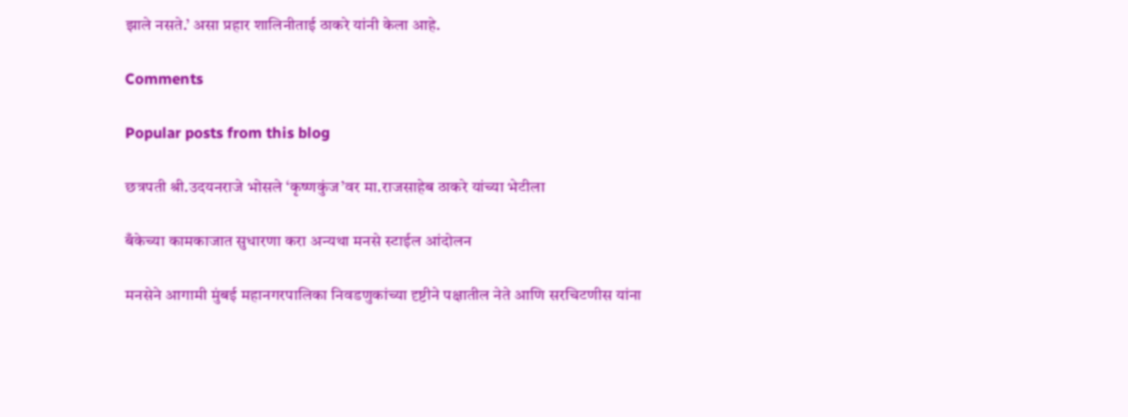झाले नसते.’ असा प्रहार शालिनीताई ठाकरे यांनी केला आहे.

Comments

Popular posts from this blog

छत्रपती श्री.उदयनराजे भोसले ‘कृष्णकुंज’वर मा.राजसाहेब ठाकरे यांच्या भेटीला

बँकेच्या कामकाजात सुधारणा करा अन्यथा मनसे स्टाईल आंदोलन

मनसेने आगामी मुंबई महानगरपालिका निवडणुकांच्या दृष्टीने पक्षातील नेते आणि सरचिटणीस यांना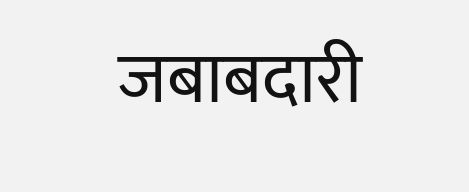जबाबदारी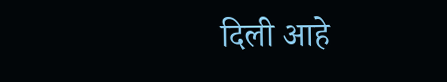दिली आहे